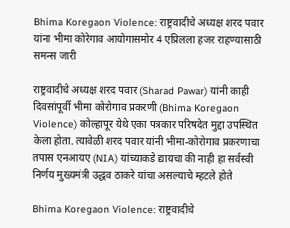Bhima Koregaon Violence: राष्ट्रवादीचे अध्यक्ष शरद पवार यांना भीमा कोरेगाव आयोगासमोर 4 एप्रिलला हजर राहण्यासाठी समन्स जारी

राष्ट्रवादीचे अध्यक्ष शरद पवार (Sharad Pawar) यांनी काही दिवसांपूर्वी भीमा कोरोगाव प्रकरणी (Bhima Koregaon Violence) कोल्हापूर येथे एका पत्रकार परिषदेत मुद्दा उपस्थित केला होता. त्यावेळी शरद पवार यांनी भीमा-कोरोगाव प्रकरणाचा तपास एनआयए (NIA) यांच्याकडे द्यायचा की नाही हा सर्वस्वी निर्णय मुख्यमंत्री उद्धव ठाकरे यांचा असल्याचे म्हटले होते

Bhima Koregaon Violence: राष्ट्रवादीचे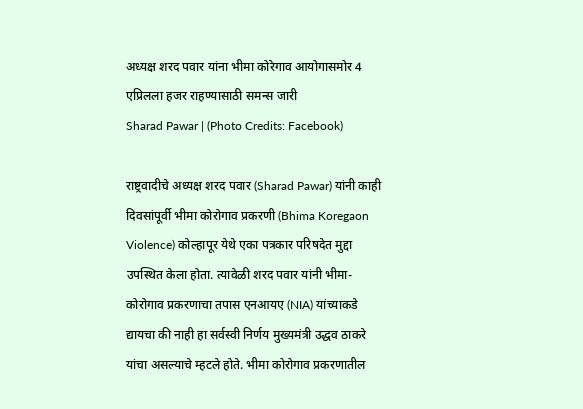अध्यक्ष शरद पवार यांना भीमा कोरेगाव आयोगासमोर 4 एप्रिलला हजर राहण्यासाठी समन्स जारी
Sharad Pawar | (Photo Credits: Facebook)

राष्ट्रवादीचे अध्यक्ष शरद पवार (Sharad Pawar) यांनी काही दिवसांपूर्वी भीमा कोरोगाव प्रकरणी (Bhima Koregaon Violence) कोल्हापूर येथे एका पत्रकार परिषदेत मुद्दा उपस्थित केला होता. त्यावेळी शरद पवार यांनी भीमा-कोरोगाव प्रकरणाचा तपास एनआयए (NIA) यांच्याकडे द्यायचा की नाही हा सर्वस्वी निर्णय मुख्यमंत्री उद्धव ठाकरे यांचा असल्याचे म्हटले होते. भीमा कोरोगाव प्रकरणातील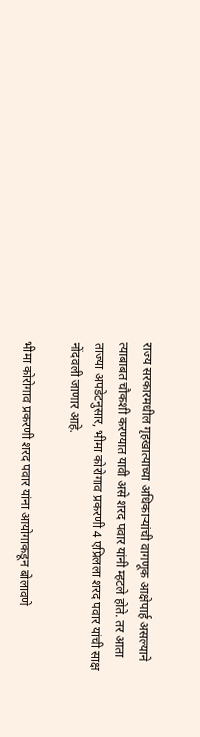राज्य सरकारमधील गृहखात्याच्या अधिकाऱ्यांची वागणूक आक्षेपार्ह असल्याने त्याबाबत चौकशी करण्यात यावी असे शरद पवार यांनी म्हटले होते. तर आता ताज्या अपडेटनुसार, भीमा कोरोगाव प्रकरणी 4 एप्रिलला शरद पवार यांची साक्ष नोंदवली जाणार आहे.

भीमा कोरोगाव प्रकरणी शरद पवार यांना आयोगाकडून बोलावणे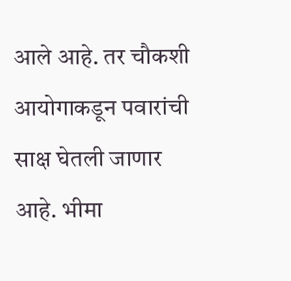आले आहे. तर चौकशी आयोगाकडून पवारांची साक्ष घेतली जाणार आहे. भीमा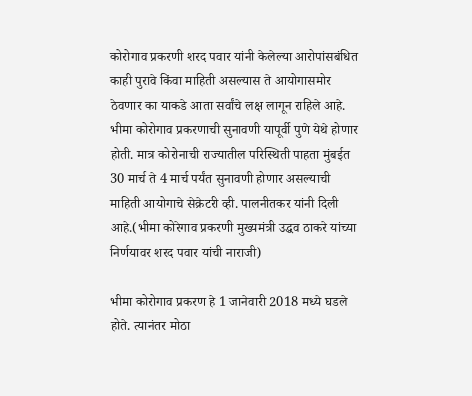कोरोगाव प्रकरणी शरद पवार यांनी केलेल्या आरोपांसबंधित काही पुरावे किंवा माहिती असल्यास ते आयोगासमोर ठेवणार का याकडे आता सर्वांचे लक्ष लागून राहिले आहे. भीमा कोरोगाव प्रकरणाची सुनावणी यापूर्वी पुणे येथे होणार होती. मात्र कोरोनाची राज्यातील परिस्थिती पाहता मुंबईत 30 मार्च ते 4 मार्च पर्यंत सुनावणी होणार असल्याची माहिती आयोगाचे सेक्रेटरी व्ही. पालनीतकर यांनी दिली आहे.(भीमा कोरेगाव प्रकरणी मुख्यमंत्री उद्धव ठाकरे यांच्या निर्णयावर शरद पवार यांची नाराजी)

भीमा कोरोगाव प्रकरण हे 1 जानेवारी 2018 मध्ये घडले होते. त्यानंतर मोठा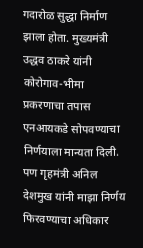गदारोळ सुद्धा निर्माण झाला होता. मुख्यमंत्री उद्धव ठाकरे यांनी कोरोगाव-भीमा प्रकरणाचा तपास एनआयकडे सोपवण्याचा निर्णयाला मान्यता दिली. पण गृहमंत्री अनिल देशमुख यांनी माझा निर्णय फिरवण्याचा अधिकार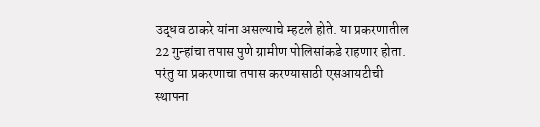उद्धव ठाकरे यांना असल्याचे म्हटले होते. या प्रकरणातील 22 गुन्हांचा तपास पुणे ग्रामीण पोलिसांकडे राहणार होता. परंतु या प्रकरणाचा तपास करण्यासाठी एसआयटीची स्थापना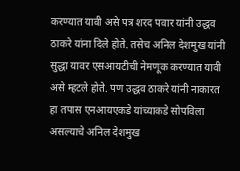करण्यात यावी असे पत्र शरद पवार यांनी उद्धव ठाकरे यांना दिले होते. तसेच अनिल देशमुख यांनी सुद्धा यावर एसआयटीची नेमणूक करण्यात यावी असे म्हटले होते. पण उद्धव ठाकरे यांनी नाकारत हा तपास एनआयएकडे यांच्याकडे सोपविला असल्याचे अनिल देशमुख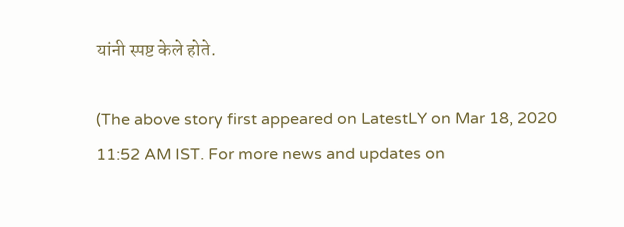यांनी स्पष्ट केले होते.

(The above story first appeared on LatestLY on Mar 18, 2020 11:52 AM IST. For more news and updates on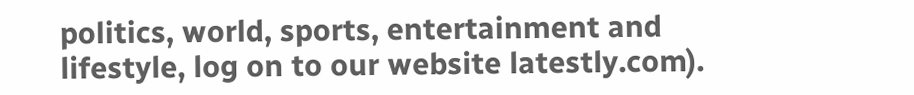politics, world, sports, entertainment and lifestyle, log on to our website latestly.com).